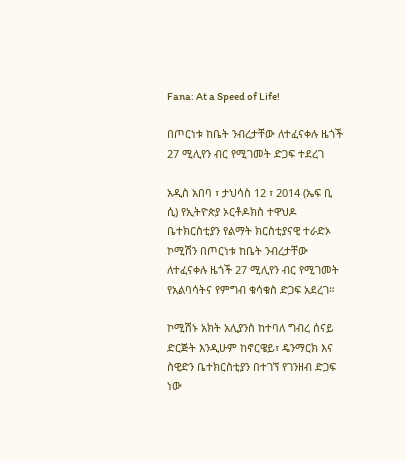Fana: At a Speed of Life!

በጦርነቱ ከቤት ንብረታቸው ለተፈናቀሉ ዜጎች 27 ሚሊየን ብር የሚገመት ድጋፍ ተደረገ

አዲስ አበባ ፣ ታህሳስ 12 ፣ 2014 (ኤፍ ቢ ሲ) የኢትዮጵያ ኦርቶዶክስ ተዋህዶ ቤተክርስቲያን የልማት ክርስቲያናዊ ተራድኦ ኮሚሽን በጦርነቱ ከቤት ንብረታቸው ለተፈናቀሉ ዜጎች 27 ሚሊየን ብር የሚገመት የአልባሳትና የምግብ ቁሳቁስ ድጋፍ አደረገ።

ኮሚሽኑ አክት አሊያንስ ከተባለ ግብረ ሰናይ ድርጅት እንዲሁም ከኖርዌይ፣ ዴንማርክ እና ስዊድን ቤተክርስቲያን በተገኘ የገንዘብ ድጋፍ ነው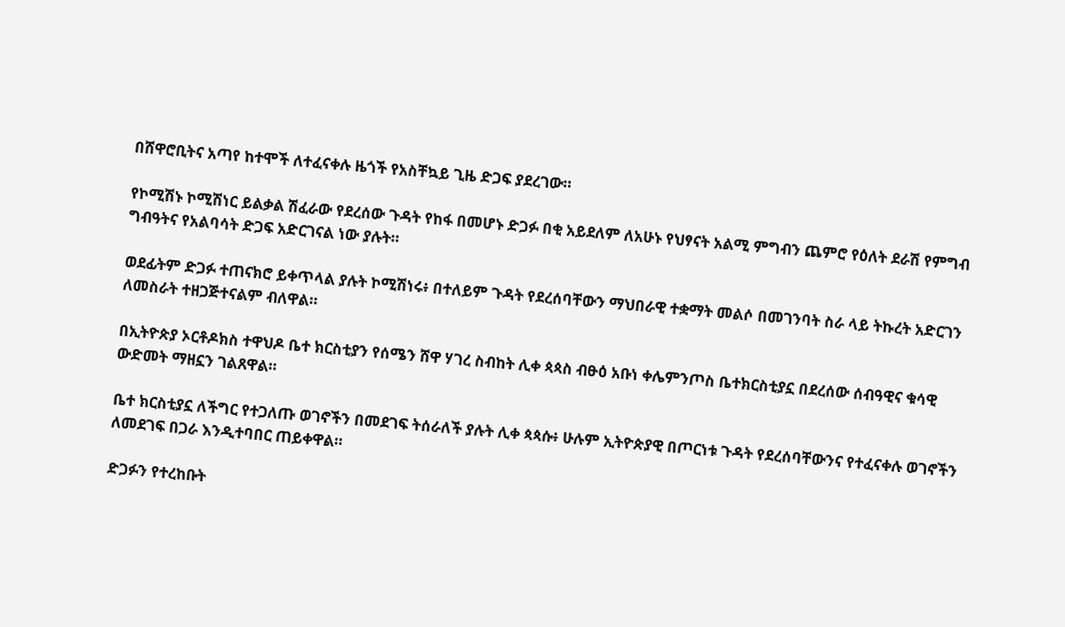በሸዋሮቢትና አጣየ ከተሞች ለተፈናቀሉ ዜጎች የአስቸኳይ ጊዜ ድጋፍ ያደረገው።

የኮሚሽኑ ኮሚሽነር ይልቃል ሽፈራው የደረሰው ጉዳት የከፋ በመሆኑ ድጋፉ በቂ አይደለም ለአሁኑ የህፃናት አልሚ ምግብን ጨምሮ የዕለት ደራሽ የምግብ ግብዓትና የአልባሳት ድጋፍ አድርገናል ነው ያሉት።

ወደፊትም ድጋፉ ተጠናክሮ ይቀጥላል ያሉት ኮሚሽነሩ፥ በተለይም ጉዳት የደረሰባቸውን ማህበራዊ ተቋማት መልሶ በመገንባት ስራ ላይ ትኩረት አድርገን ለመስራት ተዘጋጅተናልም ብለዋል።

በኢትዮጵያ ኦርቶዶክስ ተዋህዶ ቤተ ክርስቲያን የሰሜን ሸዋ ሃገረ ስብከት ሊቀ ጳጳስ ብፁዕ አቡነ ቀሌምንጦስ ቤተክርስቲያኗ በደረሰው ሰብዓዊና ቁሳዊ ውድመት ማዘኗን ገልጸዋል።

ቤተ ክርስቲያኗ ለችግር የተጋለጡ ወገኖችን በመደገፍ ትሰራለች ያሉት ሊቀ ጳጳሱ፥ ሁሉም ኢትዮጵያዊ በጦርነቱ ጉዳት የደረሰባቸውንና የተፈናቀሉ ወገኖችን ለመደገፍ በጋራ እንዲተባበር ጠይቀዋል።

ድጋፉን የተረከቡት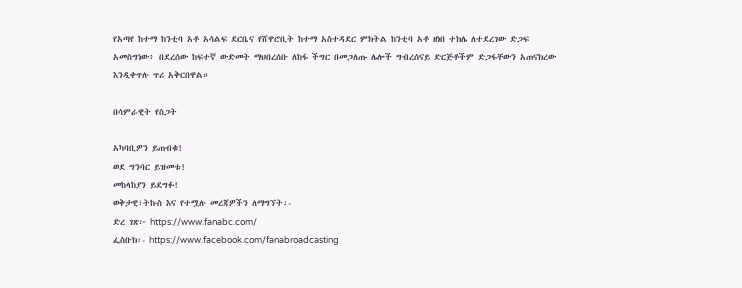የአጣየ ከተማ ከንቲባ አቶ አሳልፍ ደርቤና የሸዋሮቢት ከተማ አስተዳደር ምክትል ከንቲባ አቶ ዘነበ ተክሌ ለተደረገው ድጋፍ አመስግነው፥ በደረሰው ከፍተኛ ውድመት ማህበረሰቡ ለከፋ ችግር በመጋለጡ ሌሎች ግብረሰናይ ድርጅቶችም ድጋፋቸውን አጠናክረው እንዲቀጥሉ ጥሪ አቅርበዋል።

በሳምራዊት የስጋት

አካባቢዎን ይጠብቁ!
ወደ ግንባር ይዝመቱ!
መከላከያን ይደግፉ!
ወቅታዊ፣ትኩስ እና የተሟሉ መረጃዎችን ለማግኘት፡-
ድረ ገጽ፦ https://www.fanabc.com/
ፌስቡክ፡- https://www.facebook.com/fanabroadcasting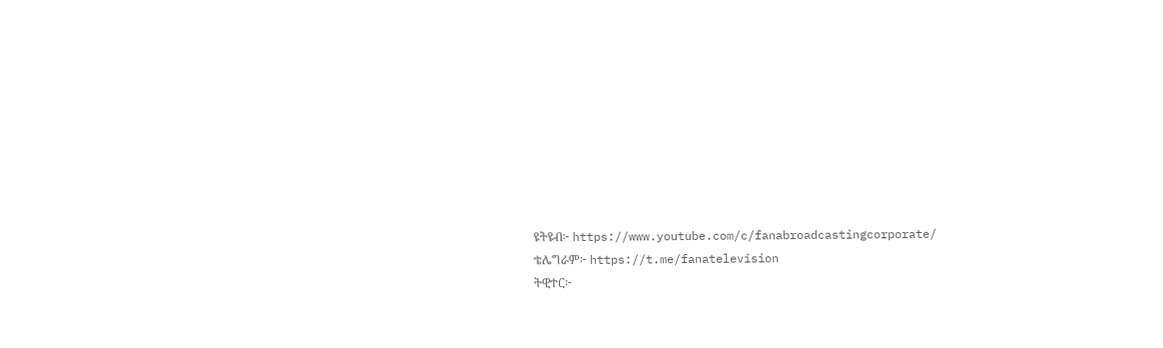ዩትዩብ፦ https://www.youtube.com/c/fanabroadcastingcorporate/
ቴሌግራም፦ https://t.me/fanatelevision
ትዊተር፦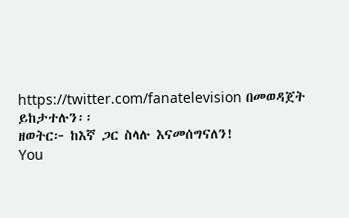https://twitter.com/fanatelevision በመወዳጀት ይከታተሉን፡፡
ዘወትር፦ ከእኛ ጋር ስላሉ እናመሰግናለን!
You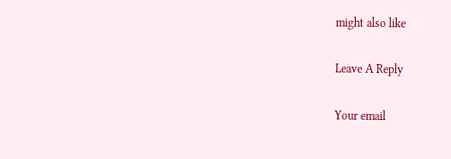might also like

Leave A Reply

Your email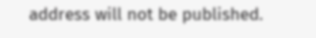address will not be published.